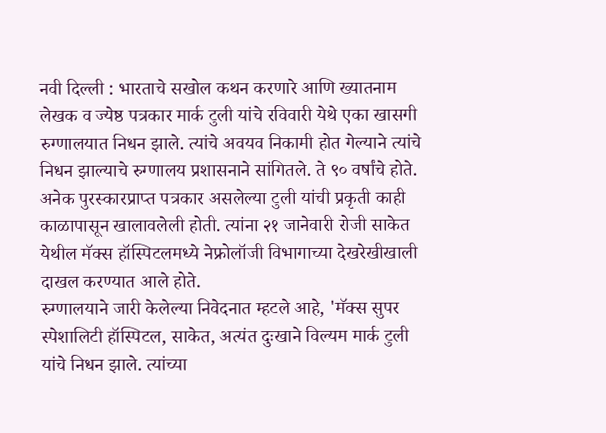नवी दिल्ली : भारताचे सखोल कथन करणारे आणि ख्यातनाम लेखक व ज्येष्ठ पत्रकार मार्क टुली यांचे रविवारी येथे एका खासगी रुग्णालयात निधन झाले. त्यांचे अवयव निकामी होत गेल्याने त्यांचे निधन झाल्याचे रुग्णालय प्रशासनाने सांगितले. ते ९० वर्षांचे होते. अनेक पुरस्कारप्राप्त पत्रकार असलेल्या टुली यांची प्रकृती काही काळापासून खालावलेली होती. त्यांना २१ जानेवारी रोजी साकेत येथील मॅक्स हॉस्पिटलमध्ये नेफ्रोलॉजी विभागाच्या देखरेखीखाली दाखल करण्यात आले होते.
रुग्णालयाने जारी केलेल्या निवेदनात म्हटले आहे, 'मॅक्स सुपर स्पेशालिटी हॉस्पिटल, साकेत, अत्यंत दुःखाने विल्यम मार्क टुली यांचे निधन झाले. त्यांच्या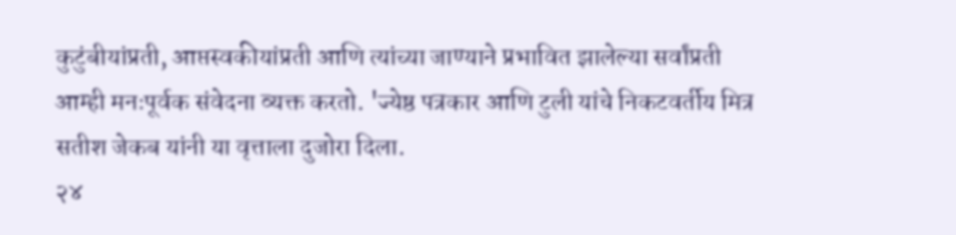कुटुंबीयांप्रती, आप्तस्वकीयांप्रती आणि त्यांच्या जाण्याने प्रभावित झालेल्या सर्वांप्रती आम्ही मनःपूर्वक संवेदना व्यक्त करतो. 'ज्येष्ठ पत्रकार आणि टुली यांचे निकटवर्तीय मित्र सतीश जेकब यांनी या वृत्ताला दुजोरा दिला.
२४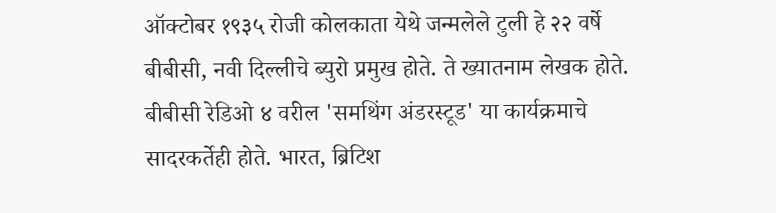ऑक्टोबर १९३५ रोजी कोलकाता येथे जन्मलेले टुली हे २२ वर्षे बीबीसी, नवी दिल्लीचे ब्युरो प्रमुख होते. ते ख्यातनाम लेखक होते. बीबीसी रेडिओ ४ वरील 'समथिंग अंडरस्टूड' या कार्यक्रमाचे सादरकर्तेही होते. भारत, ब्रिटिश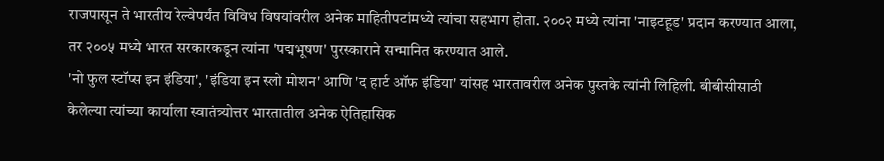राजपासून ते भारतीय रेल्वेपर्यंत विविध विषयांवरील अनेक माहितीपटांमध्ये त्यांचा सहभाग होता. २००२ मध्ये त्यांना 'नाइटहूड' प्रदान करण्यात आला, तर २००५ मध्ये भारत सरकारकडून त्यांना 'पद्मभूषण' पुरस्काराने सन्मानित करण्यात आले.
'नो फुल स्टॉप्स इन इंडिया', 'इंडिया इन स्लो मोशन' आणि 'द हार्ट ऑफ इंडिया' यांसह भारतावरील अनेक पुस्तके त्यांनी लिहिली. बीबीसीसाठी केलेल्या त्यांच्या कार्याला स्वातंत्र्योत्तर भारतातील अनेक ऐतिहासिक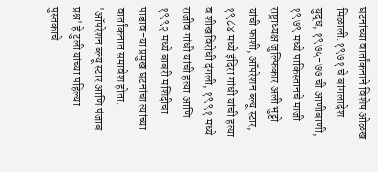घटनांच्या वार्तांकनाने विशेष ओळख मिळाली.१९७१ चे बांगलादेश युद्ध, १९७५-७७ ची आणीबाणी, १९७९ मध्ये पाकिस्तानचे माजी राष्ट्राध्यक्ष जुल्फिकार अली भुट्टो यांची फाशी, ऑपरेशन ब्ल्यू स्टार, १९८४ मध्ये इंदिरा गांधी यांची हत्या व शीखविरोधी दंगली, १९९१ मध्ये राजीव गांधी यांची हत्या आणि १९९२ मध्ये बाबरी मशिदीचा पाडाव-या प्रमुख घटनांचा त्यांच्या वार्तांकनात समावेश होता.
'ऑपरेशन ब्ल्यू स्टार आणि पंजाब प्रश्न' हे टुली यांच्या पहिल्या पुस्तकाचे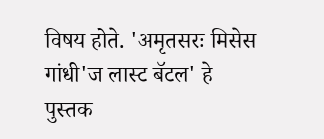विषय होते. 'अमृतसरः मिसेस गांधी'ज लास्ट बॅटल' हे पुस्तक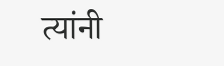त्यांनी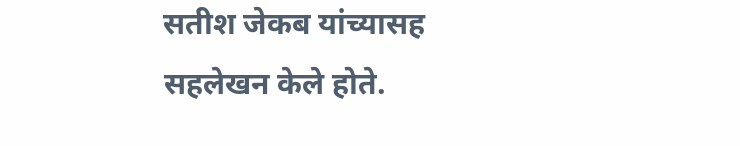सतीश जेकब यांच्यासह सहलेखन केले होते.